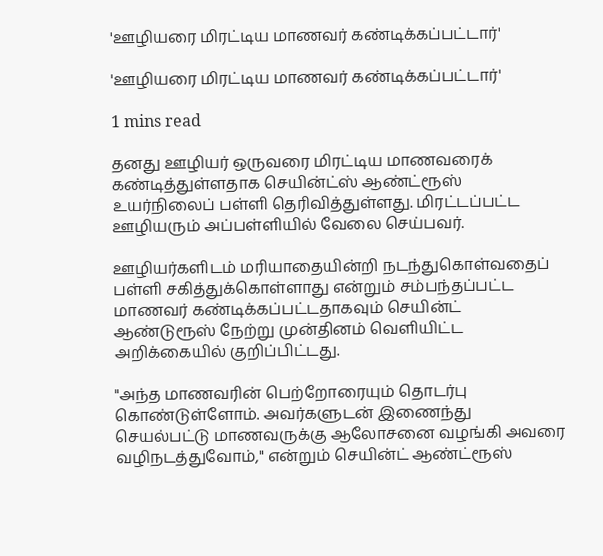'ஊழியரை மிரட்டிய மாணவர் கண்டிக்கப்பட்டார்'

'ஊழியரை மிரட்டிய மாணவர் கண்டிக்கப்பட்டார்'

1 mins read

தனது ஊழியர் ஒருவரை மிரட்டிய மாணவரைக் கண்டித்துள்ளதாக செயின்ட்ஸ் ஆண்ட்ரூஸ் உயர்நிலைப் பள்ளி தெரிவித்துள்ளது. மிரட்டப்பட்ட ஊழியரும் அப்பள்ளியில் வேலை செய்பவர்.

ஊழியர்களிடம் மரியாதையின்றி நடந்துகொள்வதைப் பள்ளி சகித்துக்கொள்ளாது என்றும் சம்பந்தப்பட்ட மாணவர் கண்டிக்கப்பட்டதாகவும் செயின்ட் ஆண்டுரூஸ் நேற்று முன்தினம் வெளியிட்ட அறிக்கையில் குறிப்பிட்டது.

"அந்த மாணவரின் பெற்றோரையும் தொடர்பு கொண்டுள்ளோம். அவர்களுடன் இணைந்து செயல்பட்டு மாணவருக்கு ஆலோசனை வழங்கி அவரை வழிநடத்துவோம்," என்றும் செயின்ட் ஆண்ட்ரூஸ்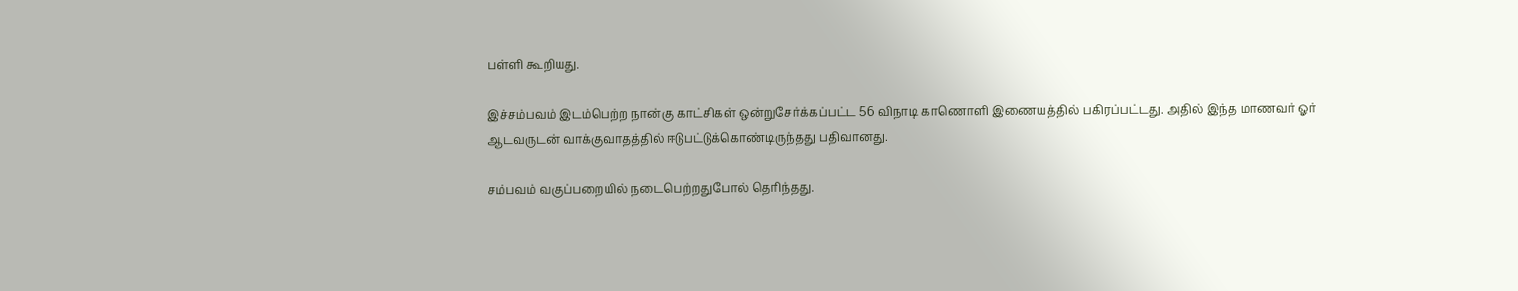பள்ளி கூறியது.

இச்சம்பவம் இடம்பெற்ற நான்கு காட்சிகள் ஒன்றுசேர்க்கப்பட்ட 56 விநாடி காணொளி இணையத்தில் பகிரப்பட்டது. அதில் இந்த மாணவர் ஓர் ஆடவருடன் வாக்குவாதத்தில் ஈடுபட்டுக்கொண்டிருந்தது பதிவானது.

சம்பவம் வகுப்பறையில் நடைபெற்றதுபோல் தெரிந்தது.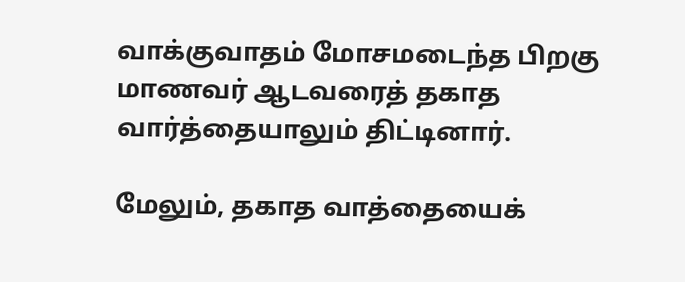வாக்குவாதம் மோசமடைந்த பிறகு மாணவர் ஆடவரைத் தகாத வார்த்தையாலும் திட்டினார்.

மேலும், தகாத வாத்தையைக்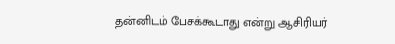தன்னிடம் பேசக்கூடாது என்று ஆசிரியர்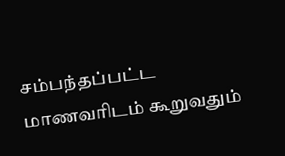சம்பந்தப்பட்ட மாணவரிடம் கூறுவதும்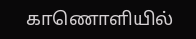காணொளியில்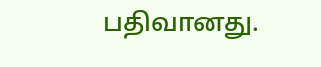பதிவானது.